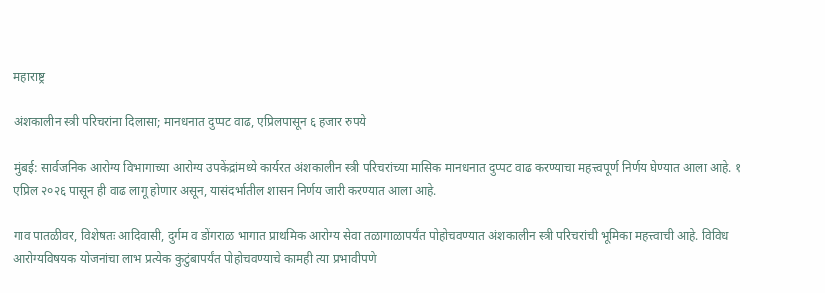महाराष्ट्र

अंशकालीन स्त्री परिचरांना दिलासा; मानधनात दुप्पट वाढ, एप्रिलपासून ६ हजार रुपये

मुंबई: सार्वजनिक आरोग्य विभागाच्या आरोग्य उपकेंद्रांमध्ये कार्यरत अंशकालीन स्त्री परिचरांच्या मासिक मानधनात दुप्पट वाढ करण्याचा महत्त्वपूर्ण निर्णय घेण्यात आला आहे. १ एप्रिल २०२६ पासून ही वाढ लागू होणार असून, यासंदर्भातील शासन निर्णय जारी करण्यात आला आहे.

गाव पातळीवर, विशेषतः आदिवासी, दुर्गम व डोंगराळ भागात प्राथमिक आरोग्य सेवा तळागाळापर्यंत पोहोचवण्यात अंशकालीन स्त्री परिचरांची भूमिका महत्त्वाची आहे. विविध आरोग्यविषयक योजनांचा लाभ प्रत्येक कुटुंबापर्यंत पोहोचवण्याचे कामही त्या प्रभावीपणे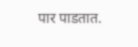पार पाडतात.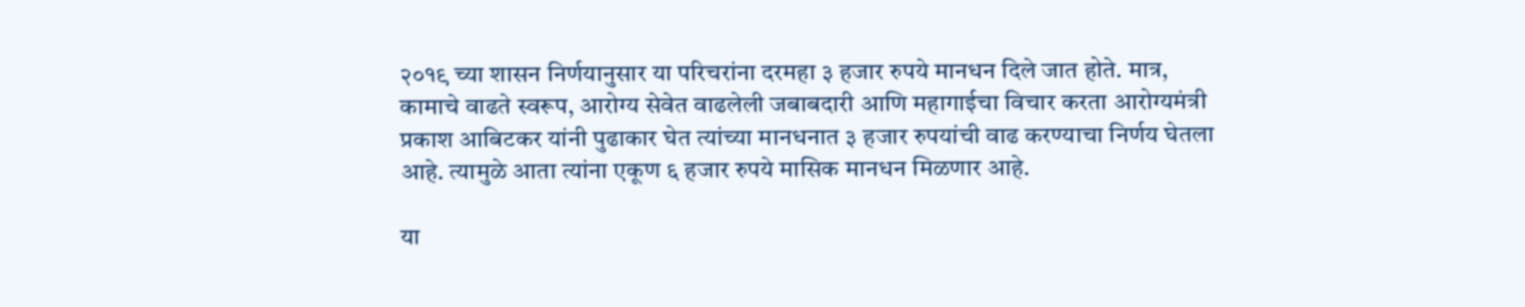२०१९ च्या शासन निर्णयानुसार या परिचरांना दरमहा ३ हजार रुपये मानधन दिले जात होते. मात्र, कामाचे वाढते स्वरूप, आरोग्य सेवेत वाढलेली जबाबदारी आणि महागाईचा विचार करता आरोग्यमंत्री प्रकाश आबिटकर यांनी पुढाकार घेत त्यांच्या मानधनात ३ हजार रुपयांची वाढ करण्याचा निर्णय घेतला आहे. त्यामुळे आता त्यांना एकूण ६ हजार रुपये मासिक मानधन मिळणार आहे.

या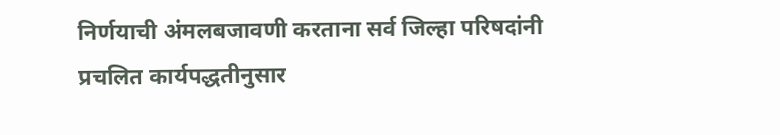निर्णयाची अंमलबजावणी करताना सर्व जिल्हा परिषदांनी प्रचलित कार्यपद्धतीनुसार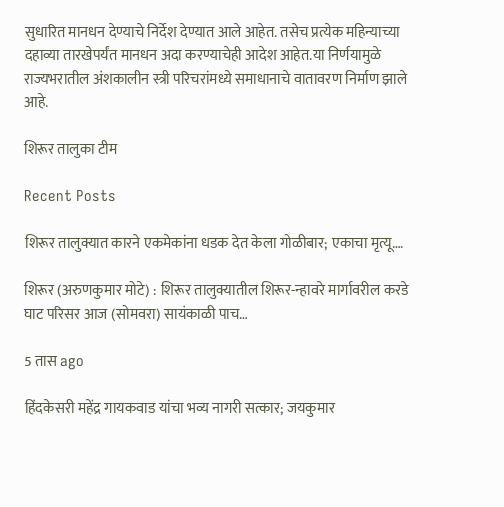सुधारित मानधन देण्याचे निर्देश देण्यात आले आहेत. तसेच प्रत्येक महिन्याच्या दहाव्या तारखेपर्यंत मानधन अदा करण्याचेही आदेश आहेत.या निर्णयामुळे राज्यभरातील अंशकालीन स्त्री परिचरांमध्ये समाधानाचे वातावरण निर्माण झाले आहे.

शिरूर तालुका टीम

Recent Posts

शिरूर तालुक्यात कारने एकमेकांना धडक देत केला गोळीबार; एकाचा मृत्यू….

शिरूर (अरुणकुमार मोटे) : शिरूर तालुक्यातील शिरूर-न्हावरे मार्गावरील करडे घाट परिसर आज (सोमवरा) सायंकाळी पाच…

5 तास ago

हिंदकेसरी महेंद्र गायकवाड यांचा भव्य नागरी सत्कार; जयकुमार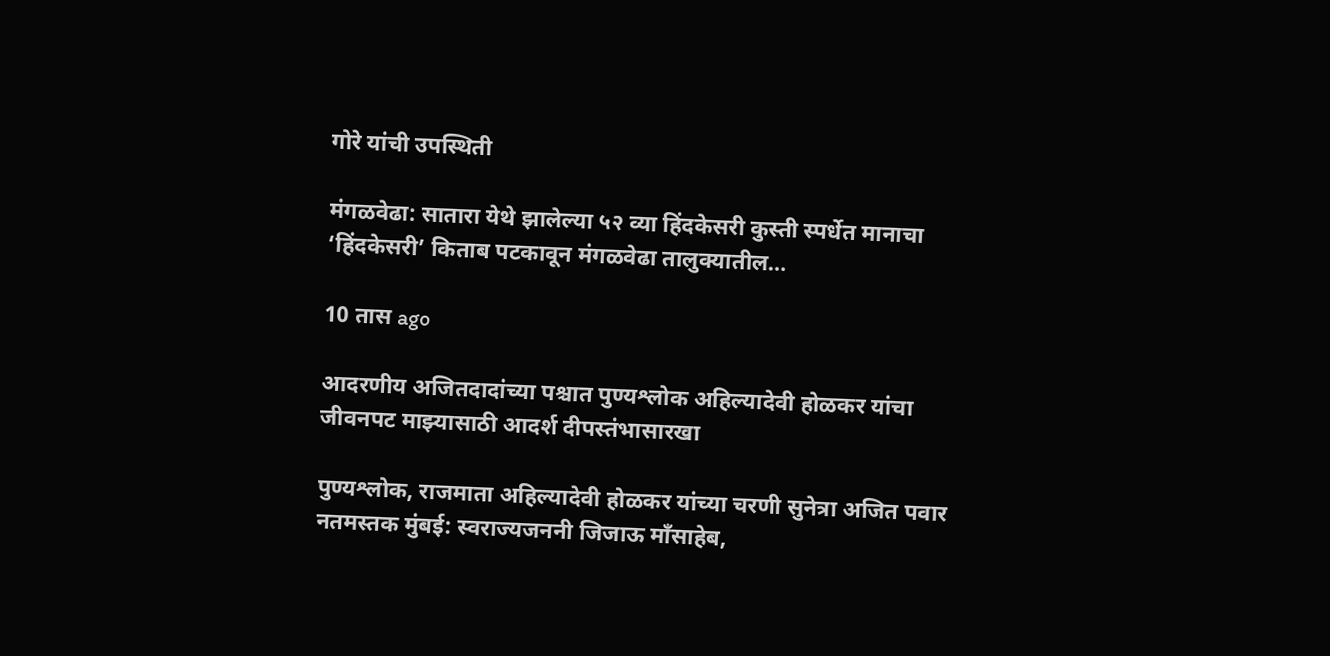गोरे यांची उपस्थिती

मंगळवेढा: सातारा येथे झालेल्या ५२ व्या हिंदकेसरी कुस्ती स्पर्धेत मानाचा ‘हिंदकेसरी’ किताब पटकावून मंगळवेढा तालुक्यातील…

10 तास ago

आदरणीय अजितदादांच्या पश्चात पुण्यश्लोक अहिल्यादेवी होळकर यांचा जीवनपट माझ्यासाठी आदर्श दीपस्तंभासारखा

पुण्यश्लोक, राजमाता अहिल्यादेवी होळकर यांच्या चरणी सुनेत्रा अजित पवार नतमस्तक मुंबई: स्वराज्यजननी जिजाऊ माँसाहेब,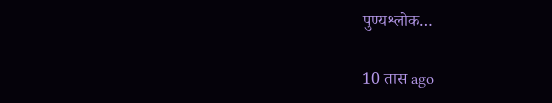पुण्यश्लोक…

10 तास ago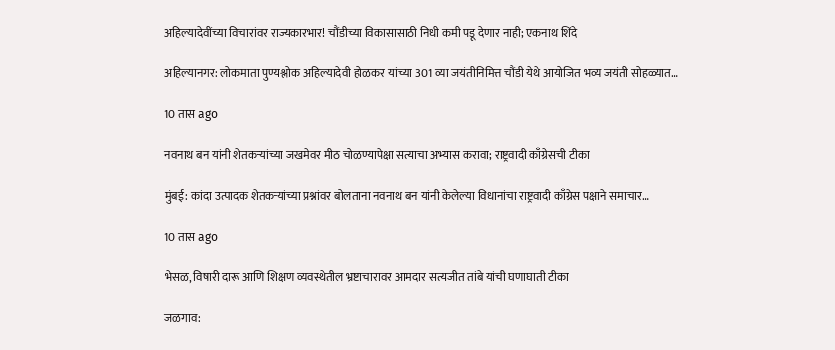अहिल्यादेवींच्या विचारांवर राज्यकारभार! चौंडीच्या विकासासाठी निधी कमी पडू देणार नाही; एकनाथ शिंदे

अहिल्यानगर: लोकमाता पुण्यश्लोक अहिल्यादेवी होळकर यांच्या 301 व्या जयंतीनिमित्त चौंडी येथे आयोजित भव्य जयंती सोहळ्यात…

10 तास ago

नवनाथ बन यांनी शेतकऱ्यांच्या जखमेवर मीठ चोळण्यापेक्षा सत्याचा अभ्यास करावा; राष्ट्रवादी काँग्रेसची टीका

मुंबई: कांदा उत्पादक शेतकऱ्यांच्या प्रश्नांवर बोलताना नवनाथ बन यांनी केलेल्या विधानांचा राष्ट्रवादी काँग्रेस पक्षाने समाचार…

10 तास ago

भेसळ, विषारी दारू आणि शिक्षण व्यवस्थेतील भ्रष्टाचारावर आमदार सत्यजीत तांबे यांची घणाघाती टीका

जळगाव: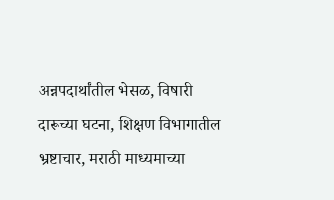अन्नपदार्थांतील भेसळ, विषारी दारूच्या घटना, शिक्षण विभागातील भ्रष्टाचार, मराठी माध्यमाच्या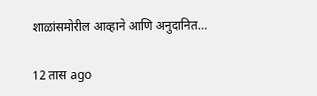शाळांसमोरील आव्हाने आणि अनुदानित…

12 तास ago